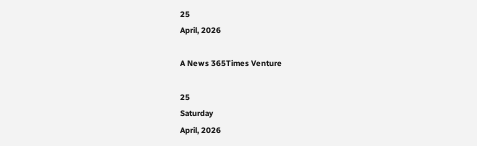25
April, 2026

A News 365Times Venture

25
Saturday
April, 2026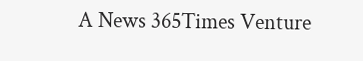A News 365Times Venture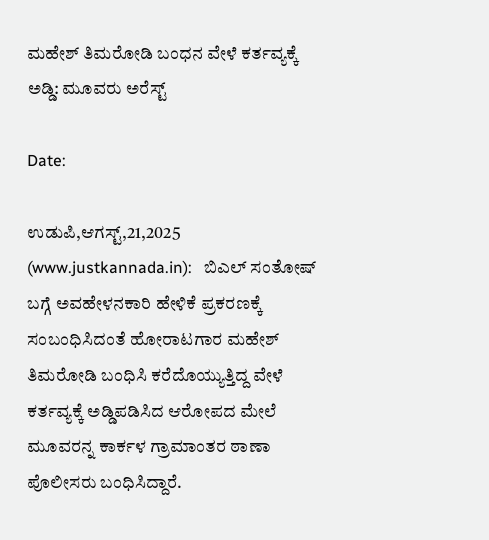ಮಹೇಶ್ ತಿಮರೋಡಿ ಬಂಧನ ವೇಳೆ ಕರ್ತವ್ಯಕ್ಕೆ ಅಡ್ಡಿ: ಮೂವರು ಅರೆಸ್ಟ್

Date:

ಉಡುಪಿ,ಆಗಸ್ಟ್,21,2025 (www.justkannada.in):   ಬಿಎಲ್ ಸಂತೋಷ್ ಬಗ್ಗೆ ಅವಹೇಳನಕಾರಿ ಹೇಳಿಕೆ ಪ್ರಕರಣಕ್ಕೆ ಸಂಬಂಧಿಸಿದಂತೆ ಹೋರಾಟಗಾರ ಮಹೇಶ್ ತಿಮರೋಡಿ ಬಂಧಿಸಿ ಕರೆದೊಯ್ಯುತ್ತಿದ್ದ ವೇಳೆ ಕರ್ತವ್ಯಕ್ಕೆ ಅಡ್ಡಿಪಡಿಸಿದ ಆರೋಪದ ಮೇಲೆ ಮೂವರನ್ನ ಕಾರ್ಕಳ ಗ್ರಾಮಾಂತರ ಠಾಣಾ ಪೊಲೀಸರು ಬಂಧಿಸಿದ್ದಾರೆ.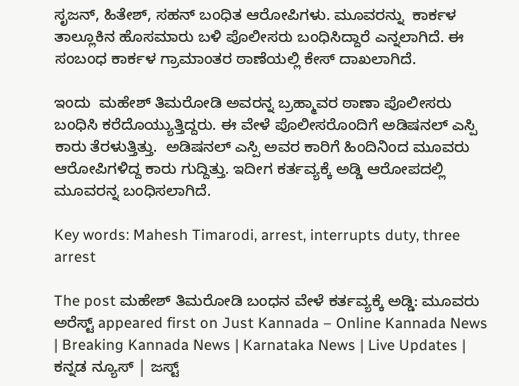ಸೃಜನ್, ಹಿತೇಶ್, ಸಹನ್ ಬಂಧಿತ ಆರೋಪಿಗಳು. ಮೂವರನ್ನು  ಕಾರ್ಕಳ ತಾಲ್ಲೂಕಿನ ಹೊಸಮಾರು ಬಳಿ ಪೊಲೀಸರು ಬಂಧಿಸಿದ್ದಾರೆ ಎನ್ನಲಾಗಿದೆ. ಈ ಸಂಬಂಧ ಕಾರ್ಕಳ ಗ್ರಾಮಾಂತರ ಠಾಣೆಯಲ್ಲಿ ಕೇಸ್ ದಾಖಲಾಗಿದೆ.

ಇಂದು  ಮಹೇಶ್ ತಿಮರೋಡಿ ಅವರನ್ನ ಬ್ರಹ್ಮಾವರ ಠಾಣಾ ಪೊಲೀಸರು ಬಂಧಿಸಿ ಕರೆದೊಯ್ಯುತ್ತಿದ್ದರು. ಈ ವೇಳೆ ಪೊಲೀಸರೊಂದಿಗೆ ಅಡಿಷನಲ್ ಎಸ್ಪಿ ಕಾರು ತೆರಳುತ್ತಿತ್ತು.  ಅಡಿಷನಲ್ ಎಸ್ಪಿ ಅವರ ಕಾರಿಗೆ ಹಿಂದಿನಿಂದ ಮೂವರು ಆರೋಪಿಗಳಿದ್ದ ಕಾರು ಗುದ್ದಿತ್ತು. ಇದೀಗ ಕರ್ತವ್ಯಕ್ಕೆ ಅಡ್ಡಿ ಆರೋಪದಲ್ಲಿ ಮೂವರನ್ನ ಬಂಧಿಸಲಾಗಿದೆ.

Key words: Mahesh Timarodi, arrest, interrupts duty, three arrest

The post ಮಹೇಶ್ ತಿಮರೋಡಿ ಬಂಧನ ವೇಳೆ ಕರ್ತವ್ಯಕ್ಕೆ ಅಡ್ಡಿ: ಮೂವರು ಅರೆಸ್ಟ್ appeared first on Just Kannada – Online Kannada News | Breaking Kannada News | Karnataka News | Live Updates | ಕನ್ನಡ ನ್ಯೂಸ್ | ಜಸ್ಟ್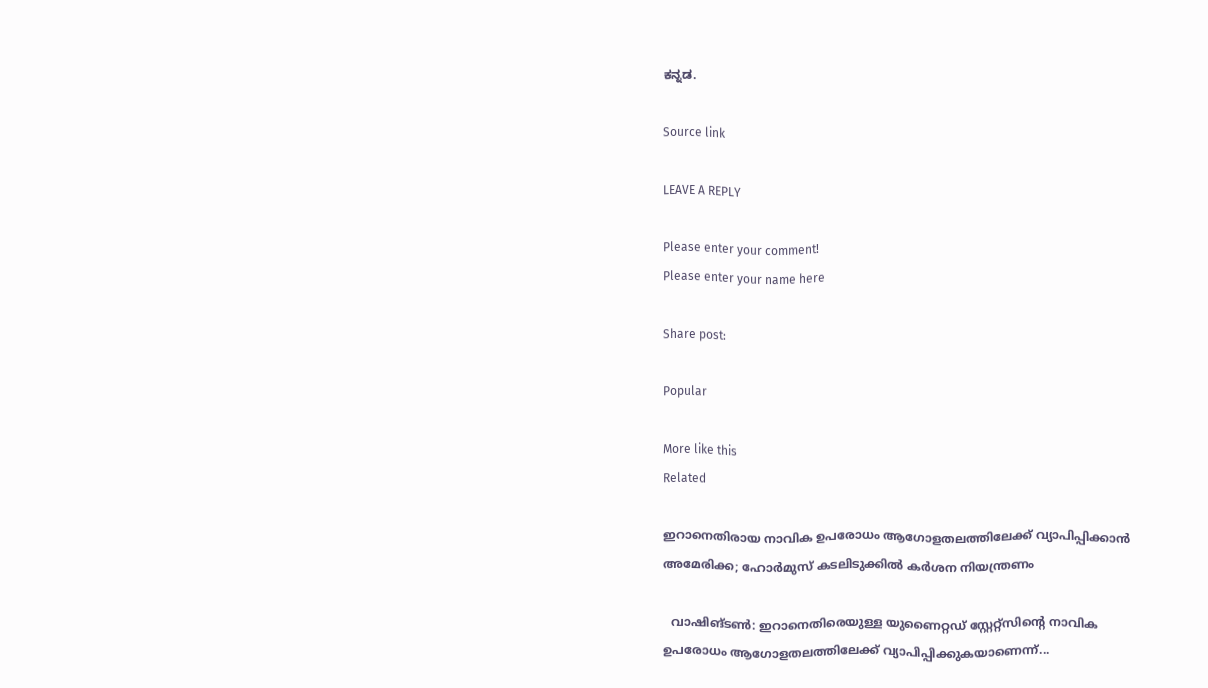ಕನ್ನಡ.

Source link

LEAVE A REPLY

Please enter your comment!
Please enter your name here

Share post:

Popular

More like this
Related

ഇറാനെതിരായ നാവിക ഉപരോധം ആഗോളതലത്തിലേക്ക് വ്യാപിപ്പിക്കാന്‍ അമേരിക്ക; ഹോര്‍മുസ് കടലിടുക്കില്‍ കര്‍ശന നിയന്ത്രണം

  വാഷിങ്ടണ്‍: ഇറാനെതിരെയുള്ള യുണൈറ്റഡ് സ്റ്റേറ്റ്‌സിന്റെ നാവിക ഉപരോധം ആഗോളതലത്തിലേക്ക് വ്യാപിപ്പിക്കുകയാണെന്ന്...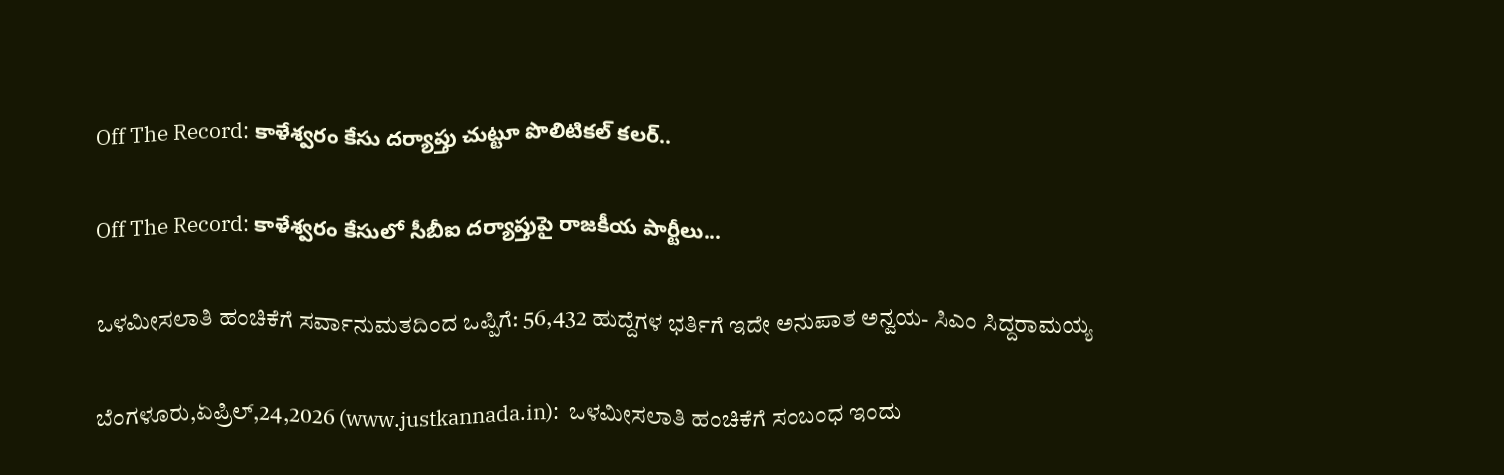Off The Record: కాళేశ్వరం కేసు దర్యాప్తు చుట్టూ పొలిటికల్ కలర్..

Off The Record: కాళేశ్వరం కేసులో సీబీఐ దర్యాప్తుపై రాజకీయ పార్టీలు...

ಒಳಮೀಸಲಾತಿ ಹಂಚಿಕೆಗೆ ಸರ್ವಾನುಮತದಿಂದ ಒಪ್ಪಿಗೆ: 56,432 ಹುದ್ದೆಗಳ ಭರ್ತಿಗೆ ಇದೇ ಅನುಪಾತ ಅನ್ವಯ- ಸಿಎಂ ಸಿದ್ದರಾಮಯ್ಯ

ಬೆಂಗಳೂರು,ಏಪ್ರಿಲ್,24,2026 (www.justkannada.in):  ಒಳಮೀಸಲಾತಿ ಹಂಚಿಕೆಗೆ ಸಂಬಂಧ ಇಂದು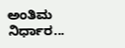ಅಂತಿಮ ನಿರ್ಧಾರ...